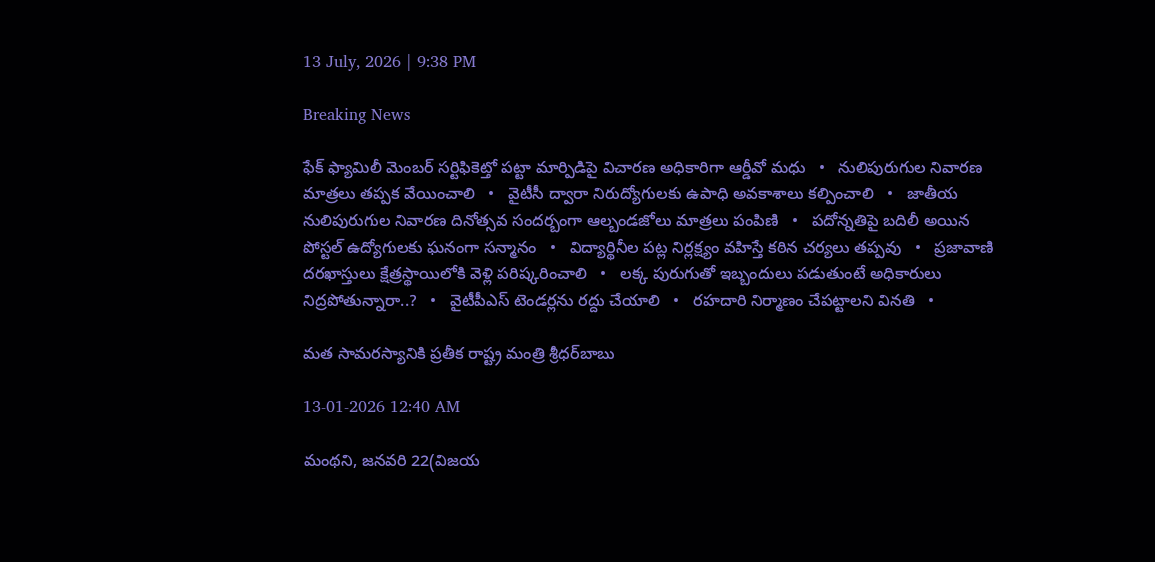13 July, 2026 | 9:38 PM

Breaking News

ఫేక్ ఫ్యామిలీ మెంబర్ సర్టిఫికెట్తో పట్టా మార్పిడిపై విచారణ అధికారిగా ఆర్డీవో మధు   •   నులిపురుగుల నివారణ మాత్రలు తప్పక వేయించాలి   •   వైటీసీ ద్వారా నిరుద్యోగులకు ఉపాధి అవకాశాలు కల్పించాలి   •   జాతీయ నులిపురుగుల నివారణ దినోత్సవ సందర్బంగా ఆల్బండజోలు మాత్రలు పంపిణి   •   పదోన్నతిపై బదిలీ అయిన పోస్టల్ ఉద్యోగులకు ఘనంగా సన్మానం   •   విద్యార్థినీల పట్ల నిర్లక్ష్యం వహిస్తే కఠిన చర్యలు తప్పవు   •   ప్రజావాణి దరఖాస్తులు క్షేత్రస్థాయిలోకి వెళ్లి పరిష్కరించాలి   •   లక్క పురుగుతో ఇబ్బందులు పడుతుంటే అధికారులు నిద్రపోతున్నారా..?   •   వైటీపీఎస్ టెండర్లను రద్దు చేయాలి   •   రహదారి నిర్మాణం చేప‌ట్టాల‌ని వినతి   •

మత సామరస్యానికి ప్రతీక రాష్ట్ర మంత్రి శ్రీధర్‌బాబు

13-01-2026 12:40 AM

మంథని, జనవరి 22(విజయ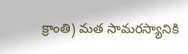క్రాంతి) మత సామరస్యానికి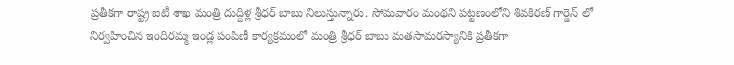ప్రతీకగా రాష్ట్ర ఐటీ శాఖ మంత్రి దుద్దిళ్ల శ్రీధర్ బాబు నిలుస్తున్నారు. సోమవారం మంథని పట్టణంలోని శివకిరణ్ గార్డెన్ లో నిర్వహించిన ఇందిరమ్మ ఇండ్ల పంపిణీ కార్యక్రమంలో మంత్రి శ్రీధర్ బాబు మతసామరస్యానికి ప్రతీకగా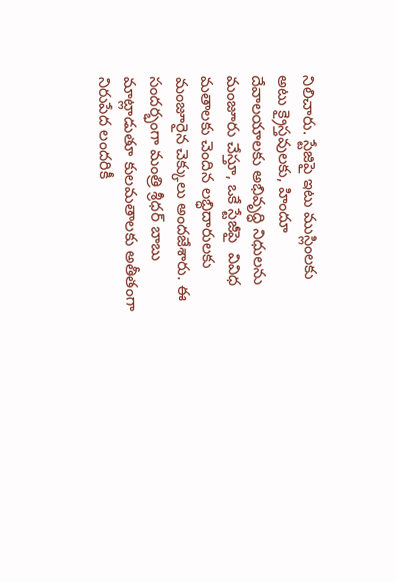నిలిచారు. స్టేజిపై ఇటు ముస్లింలకు అటు క్రైస్తవులకు, హిందూ దేవాలయాలకు అభివృద్ధి నిధులను మంజూరు చేస్తూ, ఒకే స్టేజీపై  వివిధ మతాలకు చెందిన లబ్ధిదారులకు మంజూరైన చెక్కులు అందజేశారు. ఈ సందర్భంగా మంత్రి శ్రీధర్ బాబు మాట్లాడుతూ కులమతాలకు అతీతంగా నిరుపేద లందరికీ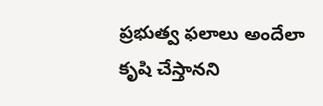ప్రభుత్వ ఫలాలు అందేలా కృషి చేస్తానని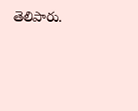తెలిపారు.